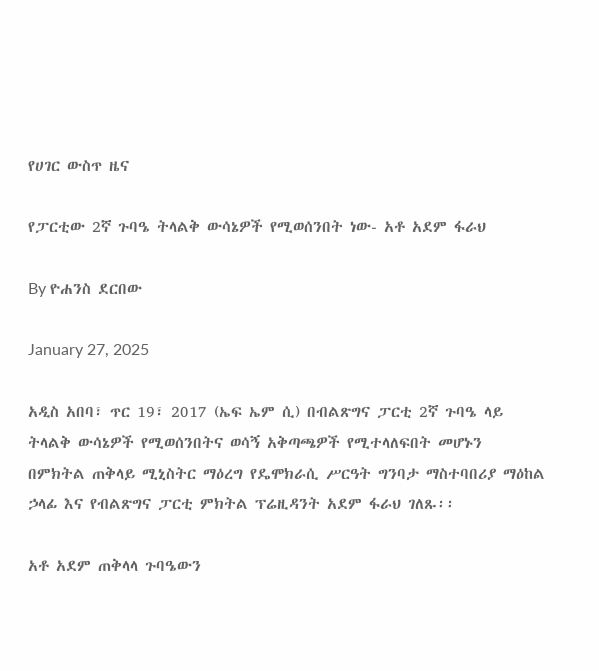የሀገር ውስጥ ዜና

የፓርቲው 2ኛ ጉባዔ ትላልቅ ውሳኔዎች የሚወሰንበት ነው- አቶ አደም ፋራህ

By ዮሐንስ ደርበው

January 27, 2025

አዲስ አበባ፣ ጥር 19፣ 2017 (ኤፍ ኤም ሲ) በብልጽግና ፓርቲ 2ኛ ጉባዔ ላይ ትላልቅ ውሳኔዎች የሚወሰንበትና ወሳኝ አቅጣጫዎች የሚተላለፍበት መሆኑን በምክትል ጠቅላይ ሚኒስትር ማዕረግ የዴሞክራሲ ሥርዓት ግንባታ ማስተባበሪያ ማዕከል ኃላፊ እና የብልጽግና ፓርቲ ምክትል ፕሬዚዳንት አደም ፋራህ ገለጹ፡፡

አቶ አደም ጠቅላላ ጉባዔውን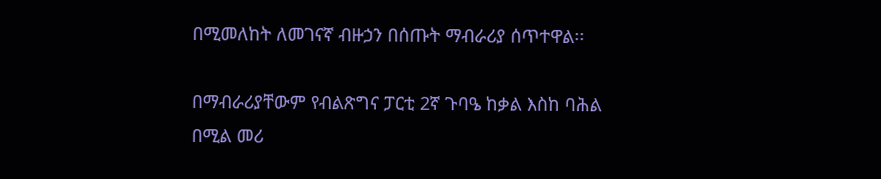በሚመለከት ለመገናኛ ብዙኃን በሰጡት ማብራሪያ ሰጥተዋል፡፡

በማብራሪያቸውም የብልጽግና ፓርቲ 2ኛ ጉባዔ ከቃል እስከ ባሕል በሚል መሪ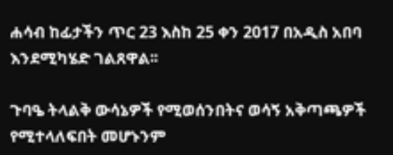ሐሳብ ከፊታችን ጥር 23 እስከ 25 ቀን 2017 በአዲስ አበባ እንደሚካሄድ ገልጸዋል፡፡

ጉባዔ ትላልቅ ውሳኔዎች የሚወሰንበትና ወሳኝ አቅጣጫዎች የሚተላለፍበት መሆኑንም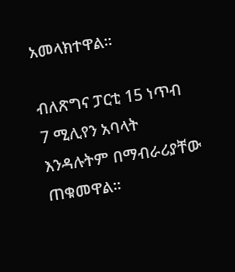አመላክተዋል፡፡

ብለጽግና ፓርቲ 15 ነጥብ 7 ሚሊየን አባላት እንዳሉትም በማብራሪያቸው ጠቁመዋል፡፡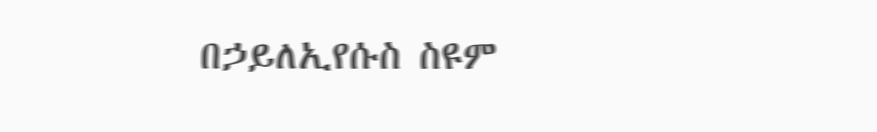በኃይለኢየሱስ ስዩም